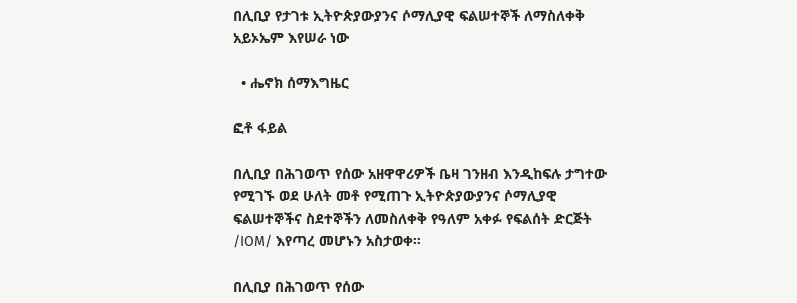በሊቢያ የታገቱ ኢትዮጵያውያንና ሶማሊያዊ ፍልሠተኞች ለማስለቀቅ አይኦኤም እየሠራ ነው

  • ሔኖክ ሰማእግዜር

ፎቶ ፋይል

በሊቢያ በሕገወጥ የሰው አዘዋዋሪዎች ቤዛ ገንዘብ እንዲከፍሉ ታግተው የሚገኙ ወደ ሁለት መቶ የሚጠጉ ኢትዮጵያውያንና ሶማሊያዊ ፍልሠተኞችና ስደተኞችን ለመስለቀቅ የዓለም አቀፉ የፍልሰት ድርጅት /IOM/ እየጣረ መሆኑን አስታወቀ።

በሊቢያ በሕገወጥ የሰው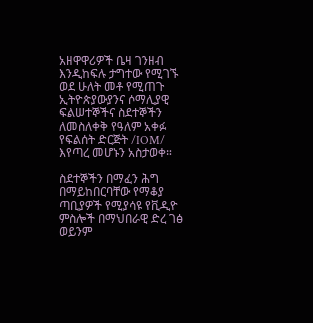አዘዋዋሪዎች ቤዛ ገንዘብ እንዲከፍሉ ታግተው የሚገኙ ወደ ሁለት መቶ የሚጠጉ ኢትዮጵያውያንና ሶማሊያዊ ፍልሠተኞችና ስደተኞችን ለመስለቀቅ የዓለም አቀፉ የፍልሰት ድርጅት /IOM/ እየጣረ መሆኑን አስታወቀ።

ስደተኞችን በማፈን ሕግ በማይከበርባቸው የማቆያ ጣቢያዎች የሚያሳዩ የቪዲዮ ምስሎች በማህበራዊ ድረ ገፅ ወይንም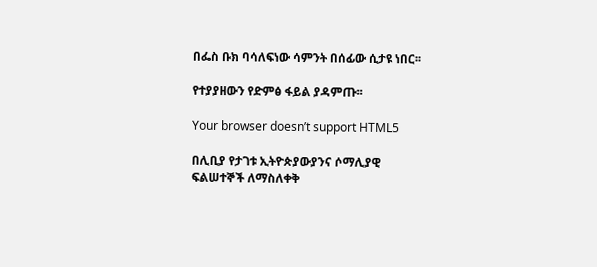በፌስ ቡክ ባሳለፍነው ሳምንት በሰፊው ሲታዩ ነበር፡፡

የተያያዘውን የድምፅ ፋይል ያዳምጡ፡፡

Your browser doesn’t support HTML5

በሊቢያ የታገቱ ኢትዮጵያውያንና ሶማሊያዊ ፍልሠተኞች ለማስለቀቅ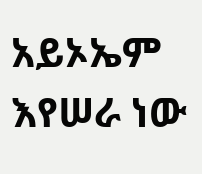አይኦኤም እየሠራ ነው